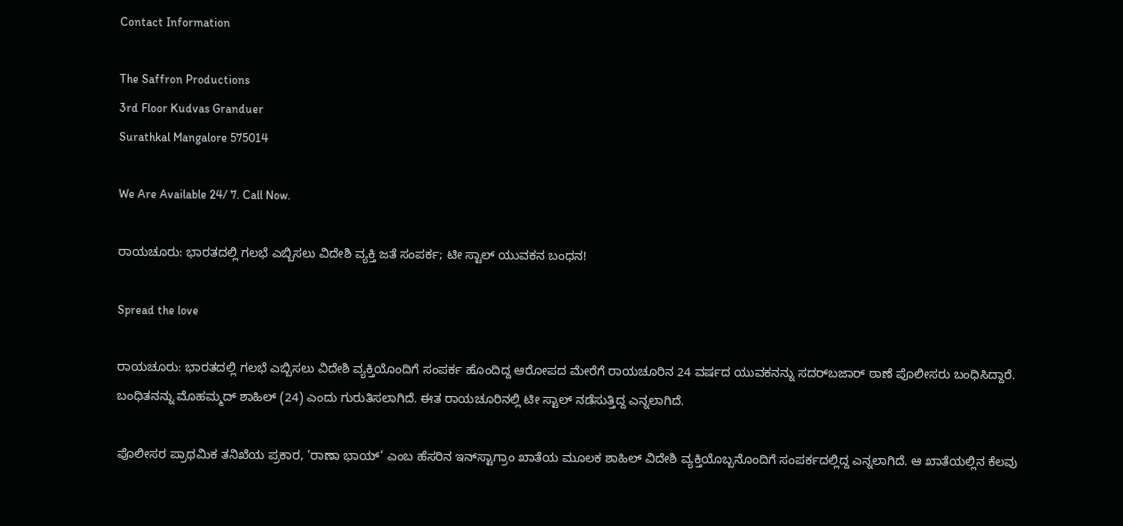Contact Information

The Saffron Productions
3rd Floor Kudvas Granduer
Surathkal Mangalore 575014

We Are Available 24/ 7. Call Now.

ರಾಯಚೂರು: ಭಾರತದಲ್ಲಿ ಗಲಭೆ ಎಬ್ಬಿಸಲು ವಿದೇಶಿ ವ್ಯಕ್ತಿ ಜತೆ ಸಂಪರ್ಕ; ಟೀ ಸ್ಟಾಲ್ ಯುವಕನ ಬಂಧನ!

Spread the love

ರಾಯಚೂರು: ಭಾರತದಲ್ಲಿ ಗಲಭೆ ಎಬ್ಬಿಸಲು ವಿದೇಶಿ ವ್ಯಕ್ತಿಯೊಂದಿಗೆ ಸಂಪರ್ಕ ಹೊಂದಿದ್ದ ಆರೋಪದ ಮೇರೆಗೆ ರಾಯಚೂರಿನ 24 ವರ್ಷದ ಯುವಕನನ್ನು ಸದರ್‌ಬಜಾರ್ ಠಾಣೆ ಪೊಲೀಸರು ಬಂಧಿಸಿದ್ದಾರೆ. ಬಂಧಿತನನ್ನು ಮೊಹಮ್ಮದ್ ಶಾಹಿಲ್ (24) ಎಂದು ಗುರುತಿಸಲಾಗಿದೆ. ಈತ ರಾಯಚೂರಿನಲ್ಲಿ ಟೀ ಸ್ಟಾಲ್ ನಡೆಸುತ್ತಿದ್ದ ಎನ್ನಲಾಗಿದೆ.

ಪೊಲೀಸರ ಪ್ರಾಥಮಿಕ ತನಿಖೆಯ ಪ್ರಕಾರ, ‘ರಾಣಾ ಭಾಯ್’ ಎಂಬ ಹೆಸರಿನ ಇನ್‌ಸ್ಟಾಗ್ರಾಂ ಖಾತೆಯ ಮೂಲಕ ಶಾಹಿಲ್ ವಿದೇಶಿ ವ್ಯಕ್ತಿಯೊಬ್ಬನೊಂದಿಗೆ ಸಂಪರ್ಕದಲ್ಲಿದ್ದ ಎನ್ನಲಾಗಿದೆ. ಆ ಖಾತೆಯಲ್ಲಿನ ಕೆಲವು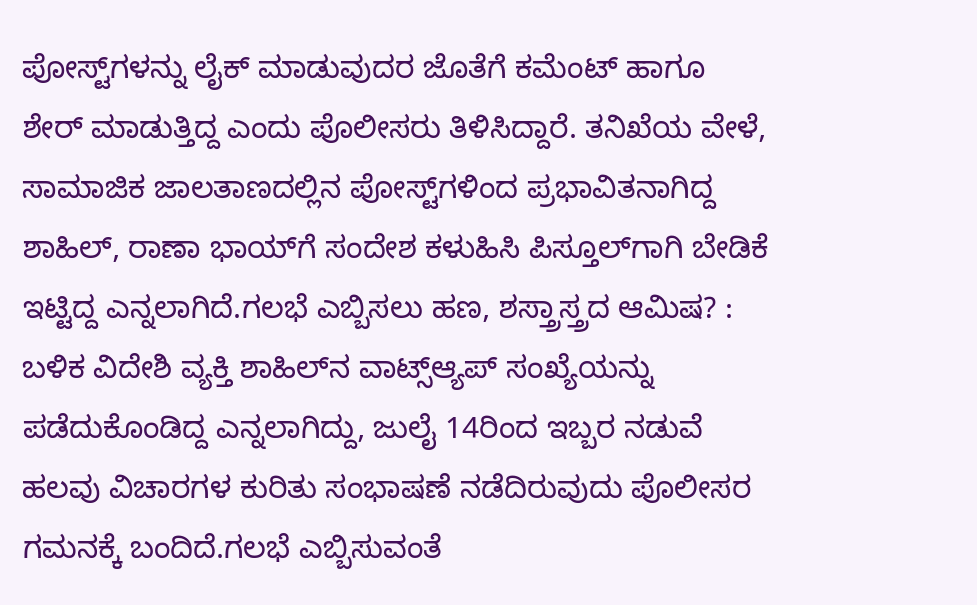ಪೋಸ್ಟ್‌ಗಳನ್ನು ಲೈಕ್ ಮಾಡುವುದರ ಜೊತೆಗೆ ಕಮೆಂಟ್ ಹಾಗೂ ಶೇರ್ ಮಾಡುತ್ತಿದ್ದ ಎಂದು ಪೊಲೀಸರು ತಿಳಿಸಿದ್ದಾರೆ. ತನಿಖೆಯ ವೇಳೆ, ಸಾಮಾಜಿಕ ಜಾಲತಾಣದಲ್ಲಿನ ಪೋಸ್ಟ್‌ಗಳಿಂದ ಪ್ರಭಾವಿತನಾಗಿದ್ದ ಶಾಹಿಲ್, ರಾಣಾ ಭಾಯ್‌ಗೆ ಸಂದೇಶ ಕಳುಹಿಸಿ ಪಿಸ್ತೂಲ್‌ಗಾಗಿ ಬೇಡಿಕೆ ಇಟ್ಟಿದ್ದ ಎನ್ನಲಾಗಿದೆ.ಗಲಭೆ ಎಬ್ಬಿಸಲು ಹಣ, ಶಸ್ತ್ರಾಸ್ತ್ರದ ಆಮಿಷ? : ಬಳಿಕ ವಿದೇಶಿ ವ್ಯಕ್ತಿ ಶಾಹಿಲ್‌ನ ವಾಟ್ಸ್‌ಆ್ಯಪ್ ಸಂಖ್ಯೆಯನ್ನು ಪಡೆದುಕೊಂಡಿದ್ದ ಎನ್ನಲಾಗಿದ್ದು, ಜುಲೈ 14ರಿಂದ ಇಬ್ಬರ ನಡುವೆ ಹಲವು ವಿಚಾರಗಳ ಕುರಿತು ಸಂಭಾಷಣೆ ನಡೆದಿರುವುದು ಪೊಲೀಸರ ಗಮನಕ್ಕೆ ಬಂದಿದೆ.ಗಲಭೆ ಎಬ್ಬಿಸುವಂತೆ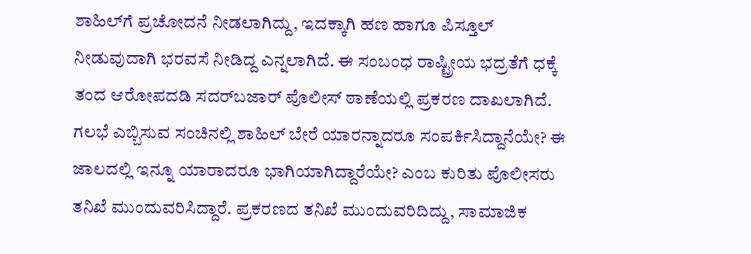ಶಾಹಿಲ್‌ಗೆ ಪ್ರಚೋದನೆ ನೀಡಲಾಗಿದ್ದು, ಇದಕ್ಕಾಗಿ ಹಣ ಹಾಗೂ ಪಿಸ್ತೂಲ್ ನೀಡುವುದಾಗಿ ಭರವಸೆ ನೀಡಿದ್ದ ಎನ್ನಲಾಗಿದೆ. ಈ ಸಂಬಂಧ ರಾಷ್ಟ್ರೀಯ ಭದ್ರತೆಗೆ ಧಕ್ಕೆ ತಂದ ಆರೋಪದಡಿ ಸದರ್‌ಬಜಾರ್ ಪೊಲೀಸ್ ಠಾಣೆಯಲ್ಲಿ ಪ್ರಕರಣ ದಾಖಲಾಗಿದೆ. ಗಲಭೆ ಎಬ್ಬಿಸುವ ಸಂಚಿನಲ್ಲಿ ಶಾಹಿಲ್ ಬೇರೆ ಯಾರನ್ನಾದರೂ ಸಂಪರ್ಕಿಸಿದ್ದಾನೆಯೇ? ಈ ಜಾಲದಲ್ಲಿ ಇನ್ನೂ ಯಾರಾದರೂ ಭಾಗಿಯಾಗಿದ್ದಾರೆಯೇ? ಎಂಬ ಕುರಿತು ಪೊಲೀಸರು ತನಿಖೆ ಮುಂದುವರಿಸಿದ್ದಾರೆ. ಪ್ರಕರಣದ ತನಿಖೆ ಮುಂದುವರಿದಿದ್ದು, ಸಾಮಾಜಿಕ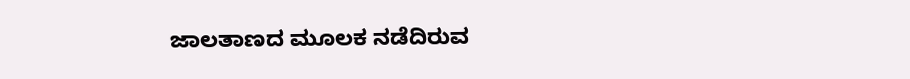ಜಾಲತಾಣದ ಮೂಲಕ ನಡೆದಿರುವ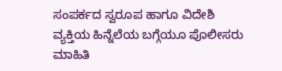ಸಂಪರ್ಕದ ಸ್ವರೂಪ ಹಾಗೂ ವಿದೇಶಿ ವ್ಯಕ್ತಿಯ ಹಿನ್ನೆಲೆಯ ಬಗ್ಗೆಯೂ ಪೊಲೀಸರು ಮಾಹಿತಿ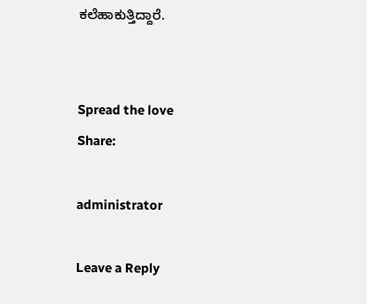ಕಲೆಹಾಕುತ್ತಿದ್ದಾರೆ.


Spread the love
Share:

administrator

Leave a Reply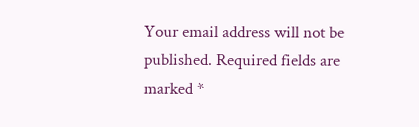Your email address will not be published. Required fields are marked *